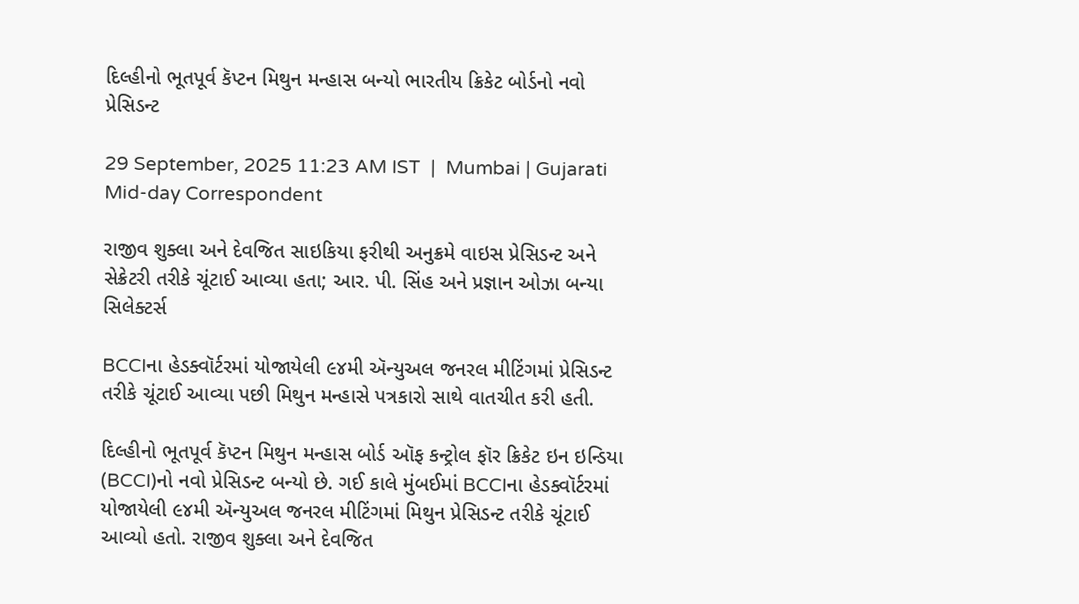દિલ્હીનો ભૂતપૂર્વ કૅપ્ટન મિથુન મન્હાસ બન્યો ભારતીય ક્રિકેટ બોર્ડનો નવો પ્રેસિડન્ટ

29 September, 2025 11:23 AM IST  |  Mumbai | Gujarati Mid-day Correspondent

રાજીવ શુક્લા અને દેવજિત સાઇકિયા ફરીથી અનુક્રમે વાઇસ પ્રેસિડન્ટ અને સેક્રેટરી તરીકે ચૂંટાઈ આવ્યા હતા; આર. પી. સિંહ અને પ્રજ્ઞાન ઓઝા બન્યા સિલેક્ટર્સ

BCCIના હેડક્વૉર્ટરમાં યોજાયેલી ૯૪મી ઍન્યુઅલ જનરલ મીટિંગમાં પ્રેસિડન્ટ તરીકે ચૂંટાઈ આવ્યા પછી મિથુન મન્હાસે પત્રકારો સાથે વાતચીત કરી હતી.

દિલ્હીનો ભૂતપૂર્વ કૅપ્ટન મિથુન મન્હાસ બોર્ડ ઑફ કન્ટ્રોલ ફૉર ક્રિકેટ ઇન ઇન્ડિયા (BCCI)નો નવો પ્રેસિડન્ટ બન્યો છે. ગઈ કાલે મુંબઈમાં BCCIના હેડક્વૉર્ટરમાં યોજાયેલી ૯૪મી ઍન્યુઅલ જનરલ મીટિંગમાં મિથુન પ્રેસિડન્ટ તરીકે ચૂંટાઈ આવ્યો હતો. રાજીવ શુક્લા અને દેવજિત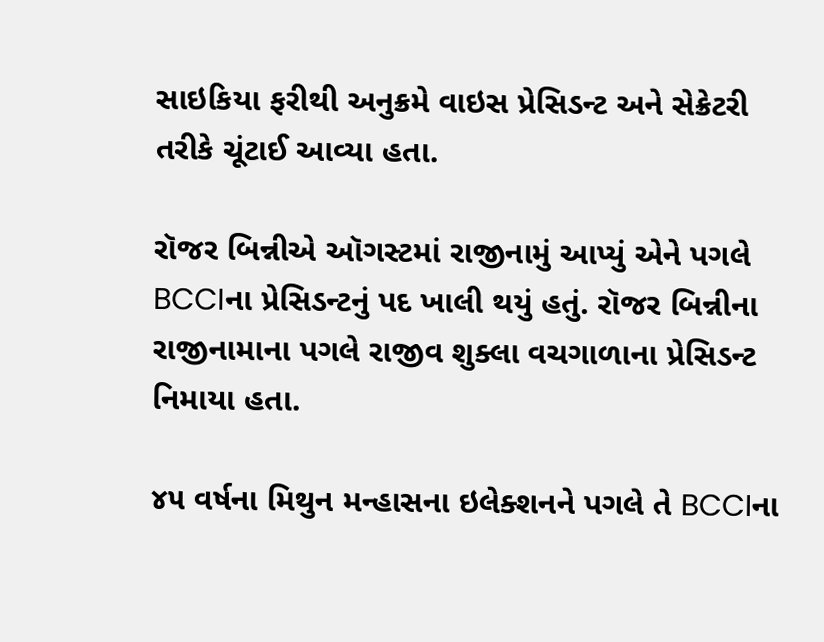સાઇકિયા ફરીથી અનુક્રમે વાઇસ પ્રેસિડન્ટ અને સેક્રેટરી તરીકે ચૂંટાઈ આવ્યા હતા.

રૉજર બિન્નીએ ઑગસ્ટમાં રાજીનામું આપ્યું એને પગલે BCCIના પ્રેસિડન્ટનું પદ ખાલી થયું હતું. રૉજર બિન્નીના રાજીનામાના પગલે રાજીવ શુક્લા વચગાળાના પ્રેસિડન્ટ નિમાયા હતા.

૪૫ વર્ષના મિથુન મન્હાસના ઇલેક્શનને પગલે તે BCCIના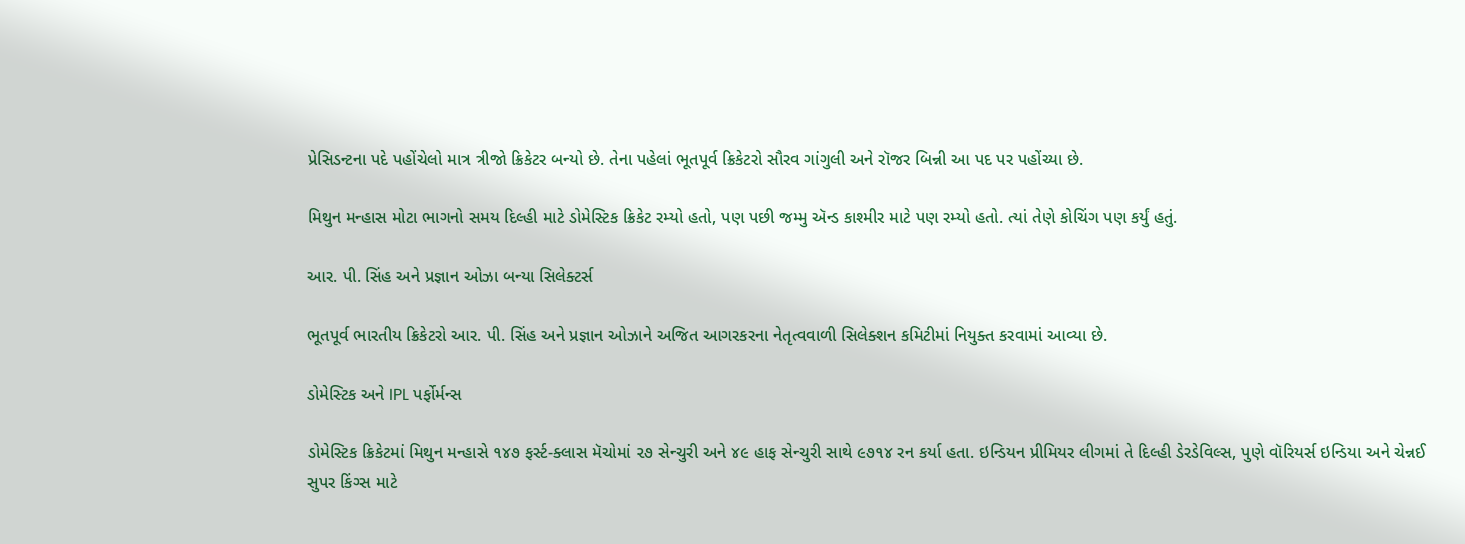પ્રેસિડન્ટના પદે પહોંચેલો માત્ર ત્રીજો ક્રિકેટર બન્યો છે. તેના પહેલાં ભૂતપૂર્વ ક્રિકેટરો સૌરવ ગાંગુલી અને રૉજર બિન્ની આ પદ પર પહોંચ્યા છે.

મિથુન મન્હાસ મોટા ભાગનો સમય દિલ્હી માટે ડોમેસ્ટિક ક્રિકેટ રમ્યો હતો, પણ પછી જમ્મુ ઍન્ડ કાશ્મીર માટે પણ રમ્યો હતો. ત્યાં તેણે કોચિંગ પણ કર્યું હતું.

આર. પી. સિંહ અને પ્રજ્ઞાન ઓઝા બન્યા સિલેક્ટર્સ

ભૂતપૂર્વ ભારતીય ક્રિકેટરો આર. પી. સિંહ અને પ્રજ્ઞાન ઓઝાને અજિત આગરકરના નેતૃત્વવાળી સિલેક્શન કમિટીમાં નિયુક્ત કરવામાં આવ્યા છે.

ડોમેસ્ટિક અને IPL પર્ફોર્મન્સ

ડોમેસ્ટિક ક્રિકેટમાં મિથુન મન્હાસે ૧૪૭ ફર્સ્ટ-ક્લાસ મૅચોમાં ૨૭ સેન્ચુરી અને ૪૯ હાફ સેન્ચુરી સાથે ૯૭૧૪ રન કર્યા હતા. ઇન્ડિયન પ્રીમિયર લીગમાં તે દિલ્હી ડેરડેવિલ્સ, પુણે વૉરિયર્સ ઇન્ડિયા અને ચેન્નઈ સુપર કિંગ્સ માટે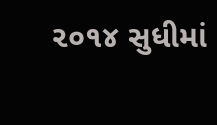૨૦૧૪ સુધીમાં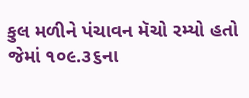કુલ મળીને પંચાવન મૅચો રમ્યો હતો જેમાં ૧૦૯.૩૬ના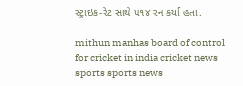સ્ટ્રાઇક-રેટ સાથે ૫૧૪ રન કર્યા હતા.

mithun manhas board of control for cricket in india cricket news sports sports news